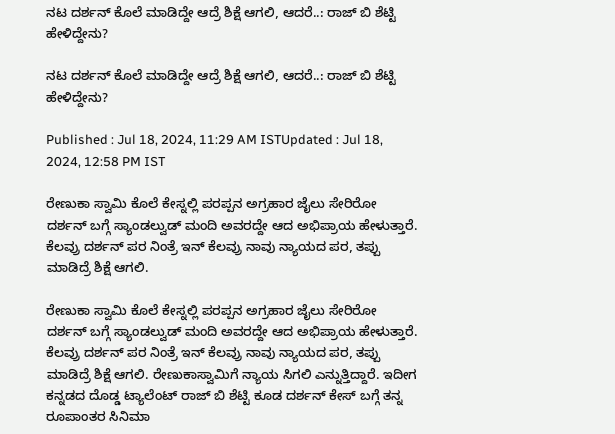ನಟ ದರ್ಶನ್ ಕೊಲೆ ಮಾಡಿದ್ದೇ ಆದ್ರೆ ಶಿಕ್ಷೆ ಆಗಲಿ, ಆದರೆ..: ರಾಜ್ ಬಿ ಶೆಟ್ಟಿ ಹೇಳಿದ್ದೇನು?

ನಟ ದರ್ಶನ್ ಕೊಲೆ ಮಾಡಿದ್ದೇ ಆದ್ರೆ ಶಿಕ್ಷೆ ಆಗಲಿ, ಆದರೆ..: ರಾಜ್ ಬಿ ಶೆಟ್ಟಿ ಹೇಳಿದ್ದೇನು?

Published : Jul 18, 2024, 11:29 AM ISTUpdated : Jul 18, 2024, 12:58 PM IST

ರೇಣುಕಾ ಸ್ವಾಮಿ ಕೊಲೆ ಕೇಸ್ನಲ್ಲಿ ಪರಪ್ಪನ ಅಗ್ರಹಾರ ಜೈಲು ಸೇರಿರೋ ದರ್ಶನ್ ಬಗ್ಗೆ ಸ್ಯಾಂಡಲ್ವುಡ್ ಮಂದಿ ಅವರದ್ದೇ ಆದ ಅಭಿಪ್ರಾಯ ಹೇಳುತ್ತಾರೆ. ಕೆಲವ್ರು ದರ್ಶನ್ ಪರ ನಿಂತ್ರೆ ಇನ್ ಕೆಲವ್ರು ನಾವು ನ್ಯಾಯದ ಪರ, ತಪ್ಪು ಮಾಡಿದ್ರೆ ಶಿಕ್ಷೆ ಆಗಲಿ.

ರೇಣುಕಾ ಸ್ವಾಮಿ ಕೊಲೆ ಕೇಸ್ನಲ್ಲಿ ಪರಪ್ಪನ ಅಗ್ರಹಾರ ಜೈಲು ಸೇರಿರೋ ದರ್ಶನ್ ಬಗ್ಗೆ ಸ್ಯಾಂಡಲ್ವುಡ್ ಮಂದಿ ಅವರದ್ದೇ ಆದ ಅಭಿಪ್ರಾಯ ಹೇಳುತ್ತಾರೆ. ಕೆಲವ್ರು ದರ್ಶನ್ ಪರ ನಿಂತ್ರೆ ಇನ್ ಕೆಲವ್ರು ನಾವು ನ್ಯಾಯದ ಪರ, ತಪ್ಪು ಮಾಡಿದ್ರೆ ಶಿಕ್ಷೆ ಆಗಲಿ. ರೇಣುಕಾಸ್ವಾಮಿಗೆ ನ್ಯಾಯ ಸಿಗಲಿ ಎನ್ನುತ್ತಿದ್ದಾರೆ. ಇದೀಗ ಕನ್ನಡದ ದೊಡ್ಡ ಟ್ಯಾಲೆಂಟ್ ರಾಜ್ ಬಿ ಶೆಟ್ಟಿ ಕೂಡ ದರ್ಶನ್ ಕೇಸ್ ಬಗ್ಗೆ ತನ್ನ ರೂಪಾಂತರ ಸಿನಿಮಾ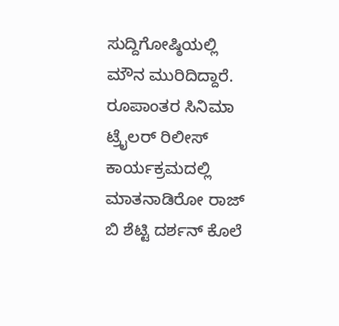ಸುದ್ದಿಗೋಷ್ಠಿಯಲ್ಲಿ ಮೌನ ಮುರಿದಿದ್ದಾರೆ.  ರೂಪಾಂತರ ಸಿನಿಮಾ ಟ್ರೈಲರ್ ರಿಲೀಸ್ ಕಾರ್ಯಕ್ರಮದಲ್ಲಿ ಮಾತನಾಡಿರೋ ರಾಜ್ ಬಿ ಶೆಟ್ಟಿ ದರ್ಶನ್ ಕೊಲೆ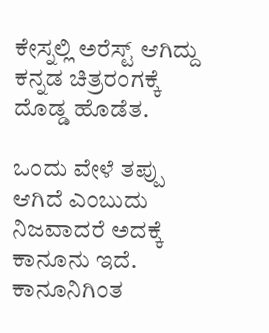ಕೇಸ್ನಲ್ಲಿ ಅರೆಸ್ಟ್ ಆಗಿದ್ದು ಕನ್ನಡ ಚಿತ್ರರಂಗಕ್ಕೆ ದೊಡ್ಡ ಹೊಡೆತ.

ಒಂದು ವೇಳೆ ತಪ್ಪು ಆಗಿದೆ ಎಂಬುದು ನಿಜವಾದರೆ ಅದಕ್ಕೆ ಕಾನೂನು ಇದೆ. ಕಾನೂನಿಗಿಂತ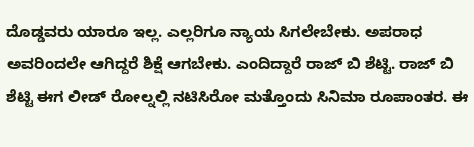ದೊಡ್ಡವರು ಯಾರೂ ಇಲ್ಲ. ಎಲ್ಲರಿಗೂ ನ್ಯಾಯ ಸಿಗಲೇಬೇಕು. ಅಪರಾಧ ಅವರಿಂದಲೇ ಆಗಿದ್ದರೆ ಶಿಕ್ಷೆ ಆಗಬೇಕು. ಎಂದಿದ್ದಾರೆ ರಾಜ್ ಬಿ ಶೆಟ್ಟಿ. ರಾಜ್ ಬಿ ಶೆಟ್ಟಿ ಈಗ ಲೀಡ್ ರೋಲ್ನಲ್ಲಿ ನಟಿಸಿರೋ ಮತ್ತೊಂದು ಸಿನಿಮಾ ರೂಪಾಂತರ. ಈ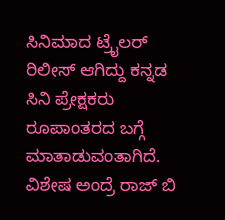ಸಿನಿಮಾದ ಟ್ರೈಲರ್ ರಿಲೀಸ್ ಆಗಿದ್ದು ಕನ್ನಡ ಸಿನಿ ಪ್ರೇಕ್ಷಕರು ರೂಪಾಂತರದ ಬಗ್ಗೆ ಮಾತಾಡುವಂತಾಗಿದೆ. ವಿಶೇಷ ಅಂದ್ರೆ ರಾಜ್ ಬಿ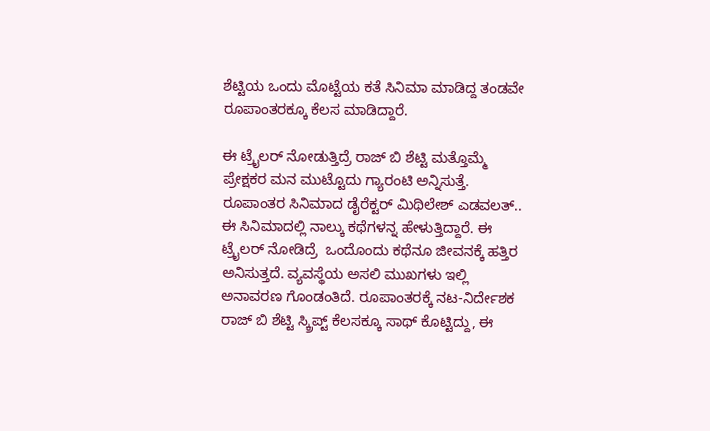ಶೆಟ್ಟಿಯ ಒಂದು ಮೊಟ್ಟೆಯ ಕತೆ ಸಿನಿಮಾ ಮಾಡಿದ್ದ ತಂಡವೇ ರೂಪಾಂತರಕ್ಕೂ ಕೆಲಸ ಮಾಡಿದ್ದಾರೆ.

ಈ ಟ್ರೈಲರ್ ನೋಡುತ್ತಿದ್ರೆ ರಾಜ್ ಬಿ ಶೆಟ್ಟಿ ಮತ್ತೊಮ್ಮೆ ಪ್ರೇಕ್ಷಕರ ಮನ ಮುಟ್ಟೊದು ಗ್ಯಾರಂಟಿ ಅನ್ನಿಸುತ್ತೆ. ರೂಪಾಂತರ ಸಿನಿಮಾದ ಡೈರೆಕ್ಟರ್ ಮಿಥಿಲೇಶ್ ಎಡವಲತ್.. ಈ ಸಿನಿಮಾದಲ್ಲಿ ನಾಲ್ಕು ಕಥೆಗಳನ್ನ ಹೇಳುತ್ತಿದ್ದಾರೆ. ಈ ಟ್ರೈಲರ್ ನೋಡಿದ್ರೆ  ಒಂದೊಂದು ಕಥೆನೂ ಜೀವನಕ್ಕೆ ಹತ್ತಿರ ಅನಿಸುತ್ತದೆ. ವ್ಯವಸ್ಥೆಯ ಅಸಲಿ ಮುಖಗಳು ಇಲ್ಲಿ ಅನಾವರಣ ಗೊಂಡಂತಿದೆ. ರೂಪಾಂತರಕ್ಕೆ ನಟ-ನಿರ್ದೇಶಕ ರಾಜ್ ಬಿ ಶೆಟ್ಟಿ ಸ್ಕ್ರಿಪ್ಟ್ ಕೆಲಸಕ್ಕೂ ಸಾಥ್ ಕೊಟ್ಟಿದ್ದು, ಈ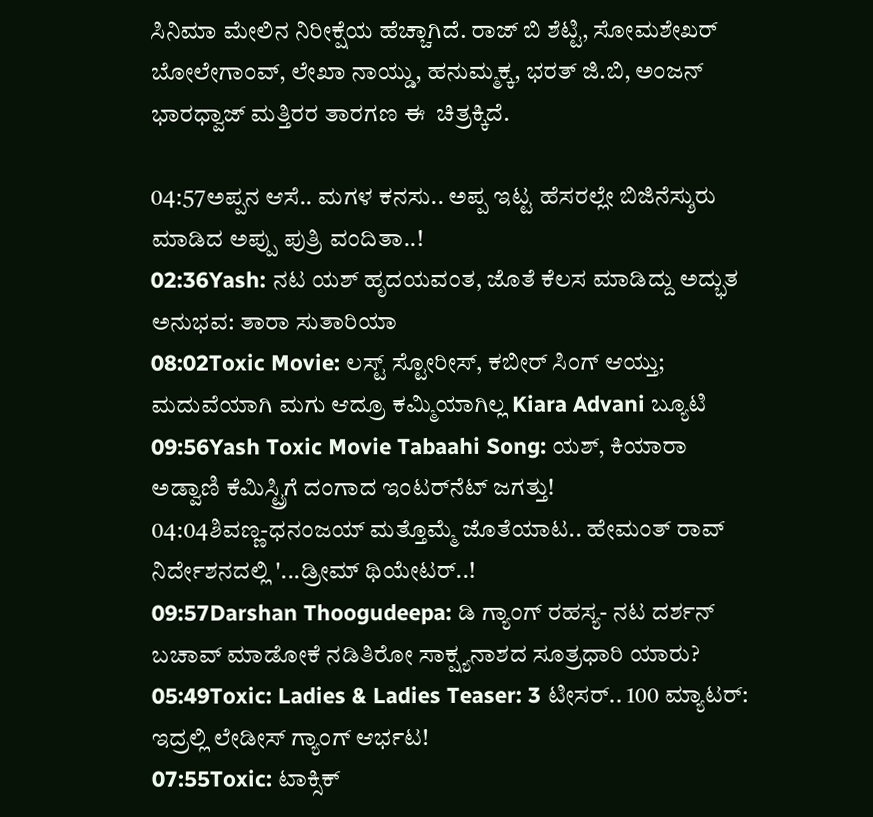ಸಿನಿಮಾ ಮೇಲಿನ ನಿರೀಕ್ಷೆಯ ಹೆಚ್ಚಾಗಿದೆ. ರಾಜ್ ಬಿ ಶೆಟ್ಟಿ, ಸೋಮಶೇಖರ್ ಬೋಲೇಗಾಂವ್, ಲೇಖಾ ನಾಯ್ಡು, ಹನುಮ್ಮಕ್ಕ, ಭರತ್ ಜಿ.ಬಿ, ಅಂಜನ್ ಭಾರಧ್ವಾಜ್ ಮತ್ತಿರರ ತಾರಗಣ ಈ  ಚಿತ್ರಕ್ಕಿದೆ.

04:57ಅಪ್ಪನ ಆಸೆ.. ಮಗಳ ಕನಸು.. ಅಪ್ಪ ಇಟ್ಟ ಹೆಸರಲ್ಲೇ ಬಿಜಿನೆಸ್ಶುರು ಮಾಡಿದ ಅಪ್ಪು ಪುತ್ರಿ ವಂದಿತಾ..!
02:36Yash: ನಟ ಯಶ್ ಹೃದಯವಂತ, ಜೊತೆ ಕೆಲಸ ಮಾಡಿದ್ದು ಅದ್ಭುತ ಅನುಭವ: ತಾರಾ ಸುತಾರಿಯಾ
08:02Toxic Movie: ಲಸ್ಟ್ ಸ್ಟೋರೀಸ್, ಕಬೀರ್ ಸಿಂಗ್ ಆಯ್ತು; ಮದುವೆಯಾಗಿ ಮಗು ಆದ್ರೂ ಕಮ್ಮಿಯಾಗಿಲ್ಲ Kiara Advani ಬ್ಯೂಟಿ
09:56Yash Toxic Movie Tabaahi Song: ಯಶ್‌, ಕಿಯಾರಾ ಅಡ್ವಾಣಿ ಕೆಮಿಸ್ಟ್ರಿಗೆ ದಂಗಾದ ಇಂಟರ್‌ನೆಟ್‌ ಜಗತ್ತು!
04:04ಶಿವಣ್ಣ-ಧನಂಜಯ್ ಮತ್ತೊಮ್ಮೆ ಜೊತೆಯಾಟ.. ಹೇಮಂತ್ ರಾವ್ ನಿರ್ದೇಶನದಲ್ಲಿ '...ಡ್ರೀಮ್ ಥಿಯೇಟರ್..!
09:57Darshan Thoogudeepa: ಡಿ ಗ್ಯಾಂಗ್ ರಹಸ್ಯ- ನಟ ದರ್ಶನ್ ಬಚಾವ್ ಮಾಡೋಕೆ ನಡಿತಿರೋ ಸಾಕ್ಷ್ಯನಾಶದ ಸೂತ್ರಧಾರಿ ಯಾರು?
05:49Toxic: Ladies & Ladies Teaser: 3 ಟೀಸರ್.. 100 ಮ್ಯಾಟರ್: ಇದ್ರಲ್ಲಿ ಲೇಡೀಸ್ ಗ್ಯಾಂಗ್ ಆರ್ಭಟ!
07:55Toxic: ಟಾಕ್ಸಿಕ್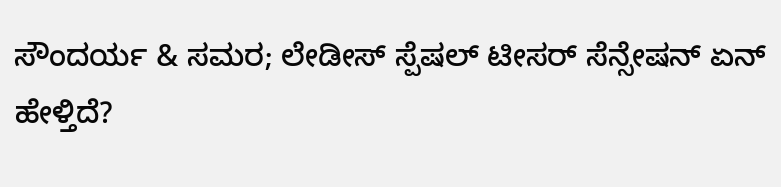ಸೌಂದರ್ಯ & ಸಮರ; ಲೇಡೀಸ್ ಸ್ಪೆಷಲ್ ಟೀಸರ್ ಸೆನ್ಸೇಷನ್‌ ಏನ್ ಹೇಳ್ತಿದೆ?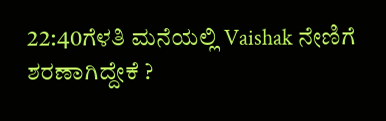22:40ಗೆಳತಿ ಮನೆಯಲ್ಲಿ Vaishak ನೇಣಿಗೆ ಶರಣಾಗಿದ್ದೇಕೆ ?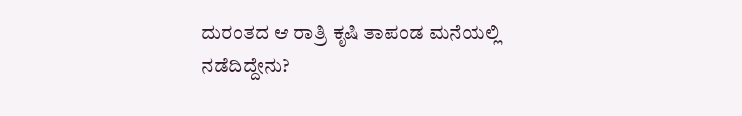ದುರಂತದ ಆ ರಾತ್ರಿ ಕೃಷಿ ತಾಪಂಡ ಮನೆಯಲ್ಲಿ ನಡೆದಿದ್ದೇನು?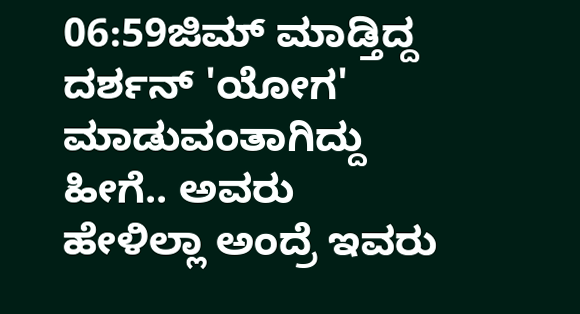06:59ಜಿಮ್ ಮಾಡ್ತಿದ್ದ ದರ್ಶನ್ 'ಯೋಗ' ಮಾಡುವಂತಾಗಿದ್ದು ಹೀಗೆ.. ಅವರು ಹೇಳಿಲ್ಲಾ ಅಂದ್ರೆ ಇವರು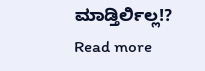ಮಾಡ್ತಿರ್ಲಿಲ್ಲ!?
Read more